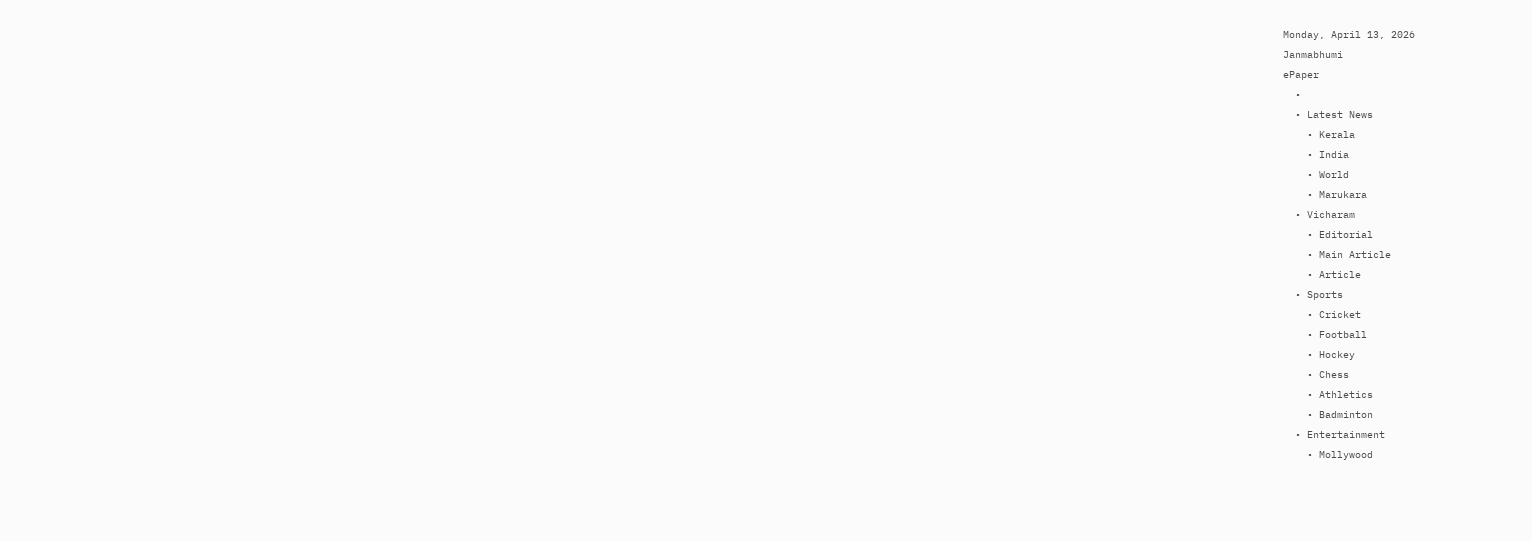Monday, April 13, 2026
Janmabhumi
ePaper
  •
  • Latest News
    • Kerala
    • India
    • World
    • Marukara
  • Vicharam
    • Editorial
    • Main Article
    • Article
  • Sports
    • Cricket
    • Football
    • Hockey
    • Chess
    • Athletics
    • Badminton
  • Entertainment
    • Mollywood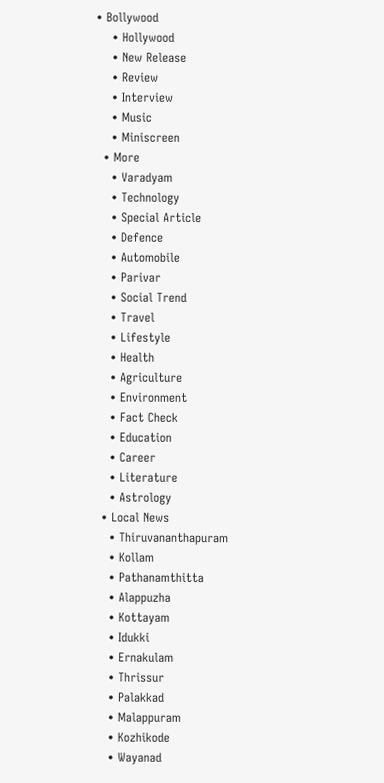• Bollywood
    • Hollywood
    • New Release
    • Review
    • Interview
    • Music
    • Miniscreen
  • More
    • Varadyam
    • Technology
    • Special Article
    • Defence
    • Automobile
    • Parivar
    • Social Trend
    • Travel
    • Lifestyle
    • Health
    • Agriculture
    • Environment
    • Fact Check
    • Education
    • Career
    • Literature
    • Astrology
  • Local News
    • Thiruvananthapuram
    • Kollam
    • Pathanamthitta
    • Alappuzha
    • Kottayam
    • Idukki
    • Ernakulam
    • Thrissur
    • Palakkad
    • Malappuram
    • Kozhikode
    • Wayanad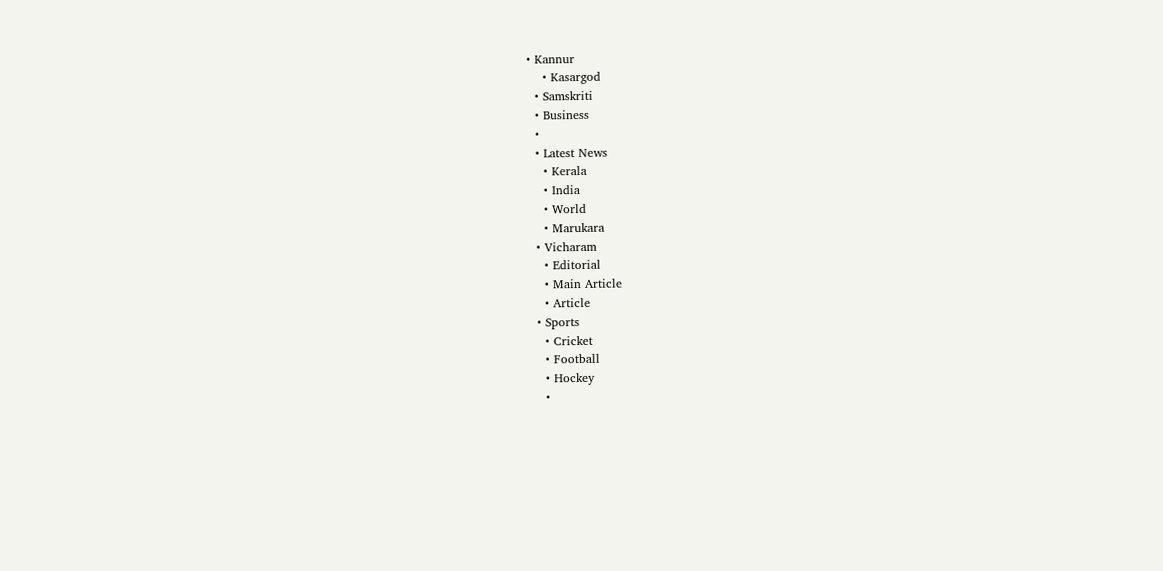• Kannur
    • Kasargod
  • Samskriti
  • Business
  •
  • Latest News
    • Kerala
    • India
    • World
    • Marukara
  • Vicharam
    • Editorial
    • Main Article
    • Article
  • Sports
    • Cricket
    • Football
    • Hockey
    •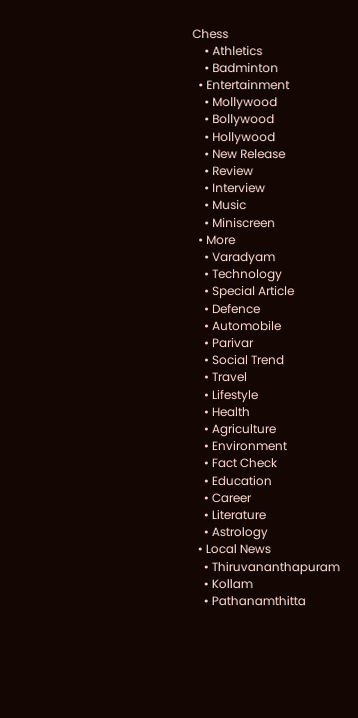Chess
    • Athletics
    • Badminton
  • Entertainment
    • Mollywood
    • Bollywood
    • Hollywood
    • New Release
    • Review
    • Interview
    • Music
    • Miniscreen
  • More
    • Varadyam
    • Technology
    • Special Article
    • Defence
    • Automobile
    • Parivar
    • Social Trend
    • Travel
    • Lifestyle
    • Health
    • Agriculture
    • Environment
    • Fact Check
    • Education
    • Career
    • Literature
    • Astrology
  • Local News
    • Thiruvananthapuram
    • Kollam
    • Pathanamthitta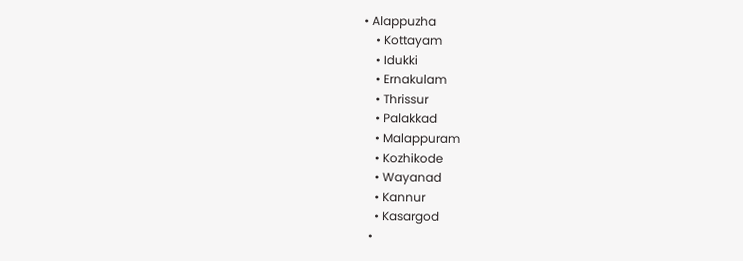• Alappuzha
    • Kottayam
    • Idukki
    • Ernakulam
    • Thrissur
    • Palakkad
    • Malappuram
    • Kozhikode
    • Wayanad
    • Kannur
    • Kasargod
  •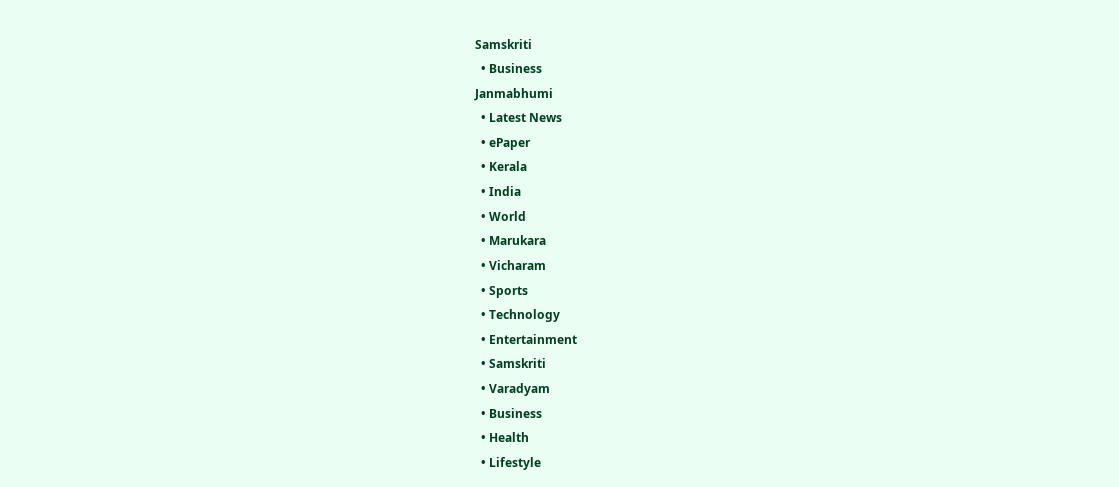Samskriti
  • Business
Janmabhumi
  • Latest News
  • ePaper
  • Kerala
  • India
  • World
  • Marukara
  • Vicharam
  • Sports
  • Technology
  • Entertainment
  • Samskriti
  • Varadyam
  • Business
  • Health
  • Lifestyle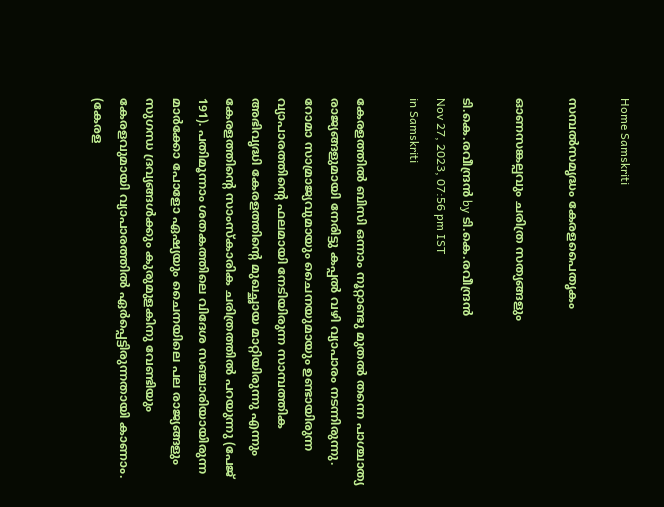Home Samskriti

സമ്പല്‍സമൃദ്ധം കേരളപൈതൃകം

ഓണസങ്കല്പവും ചരിത്ര സത്യങ്ങളും

ടി.കെ.രവീന്ദ്രന്‍ by ടി.കെ.രവീന്ദ്രന്‍
Nov 27, 2023, 07:56 pm IST
in Samskriti

കേരളത്തില്‍ ബിസി ഒന്നാം നൂറ്റാണ്ടു മുതല്‍ തന്നെ പാശ്ചാത്യ രാജ്യങ്ങളുമായി നേരിട്ടു കപ്പല്‍ വഴി വ്യാപാരം നടന്നിരുന്നു. റോമാ സാമ്രാജ്യവുമായും ചൈനയുമായും ഉണ്ടായിരുന്ന വ്യാപാരത്തിന്റെ ഫലമായി നേടിയിരുന്ന സാമ്പത്തിക അഭിവൃദ്ധി കേരളത്തിന്റെ മുഖച്ഛായ മാറ്റിയിരുന്നു എന്നും കേരളത്തിന്റെ സാംസ്‌കാരിക ചരിത്രത്തില്‍ പറയുന്നു (പേജ് 191). പതിമൂന്നാം ശതകത്തിലെ വിദേശ സഞ്ചാരിയായിരുന്ന മാര്‍ക്കോ പോളോ ഏഷ്യയും ചൈനയിലെ പല രാജ്യങ്ങളും സുഗന്ധ ദ്രവ്യങ്ങള്‍ക്കും കുരുമുളകിനു വേണ്ടിയും കേരളവുമായി വ്യാപാരത്തില്‍ ഏര്‍പ്പെട്ടിരുന്നതായി കാണാം. (കേരള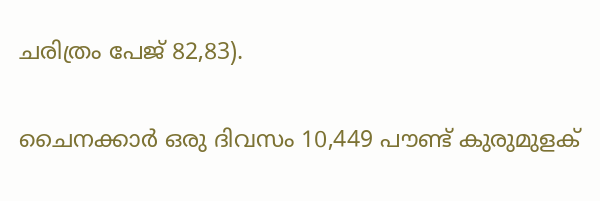ചരിത്രം പേജ് 82,83).

ചൈനക്കാര്‍ ഒരു ദിവസം 10,449 പൗണ്ട് കുരുമുളക്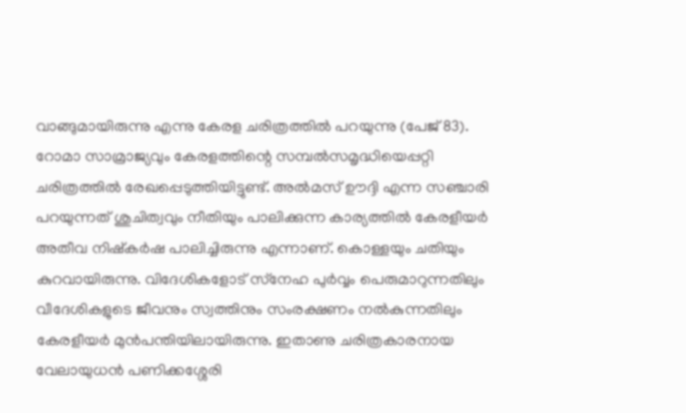വാങ്ങുമായിരുന്നു എന്നു കേരള ചരിത്രത്തില്‍ പറയുന്നു (പേജ് 83). റോമാ സാമ്രാജ്യവും കേരളത്തിന്റെ സമ്പല്‍സമൃദ്ധിയെപ്പറ്റി ചരിത്രത്തില്‍ രേഖപ്പെടുത്തിയിട്ടുണ്ട്. അല്‍മസ് ഊദ്ദി എന്ന സഞ്ചാരി പറയുന്നത് ശുചിത്വവും നീതിയും പാലിക്കുന്ന കാര്യത്തില്‍ കേരളീയര്‍ അതീവ നിഷ്‌കര്‍ഷ പാലിച്ചിരുന്നു എന്നാണ്. കൊള്ളയും ചതിയും കുറവായിരുന്നു. വിദേശികളോട് സ്‌നേഹ പുര്‍വ്വം പെരുമാറുന്നതിലും വീദേശികളുടെ ജീവനും സ്വത്തിനും സംരക്ഷണം നല്‍കുന്നതിലും കേരളീയര്‍ മുന്‍പന്തിയിലായിരുന്നു. ഇതാണു ചരിത്രകാരനായ വേലായുധന്‍ പണിക്കശ്ശേരി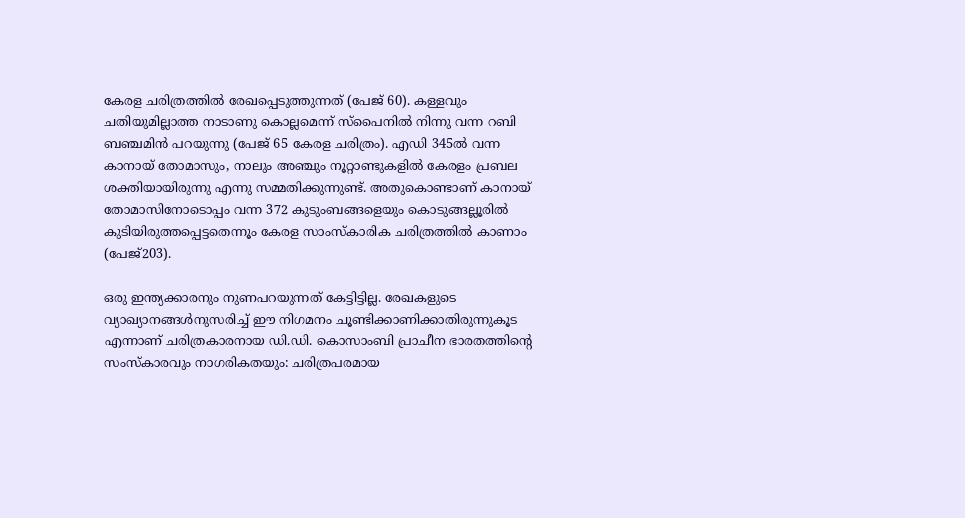കേരള ചരിത്രത്തില്‍ രേഖപ്പെടുത്തുന്നത് (പേജ് 60). കള്ളവും ചതിയുമില്ലാത്ത നാടാണു കൊല്ലമെന്ന് സ്‌പൈനില്‍ നിന്നു വന്ന റബി ബഞ്ചമിന്‍ പറയുന്നു (പേജ് 65 കേരള ചരിത്രം). എഡി 345ല്‍ വന്ന കാനായ് തോമാസും, നാലും അഞ്ചും നൂറ്റാണ്ടുകളില്‍ കേരളം പ്രബല ശക്തിയായിരുന്നു എന്നു സമ്മതിക്കുന്നുണ്ട്. അതുകൊണ്ടാണ് കാനായ് തോമാസിനോടൊപ്പം വന്ന 372 കുടുംബങ്ങളെയും കൊടുങ്ങല്ലൂരില്‍ കുടിയിരുത്തപ്പെട്ടതെന്നൂം കേരള സാംസ്‌കാരിക ചരിത്രത്തില്‍ കാണാം (പേജ്203).

ഒരു ഇന്ത്യക്കാരനും നുണപറയുന്നത് കേട്ടിട്ടില്ല. രേഖകളുടെ വ്യാഖ്യാനങ്ങള്‍നുസരിച്ച് ഈ നിഗമനം ചൂണ്ടിക്കാണിക്കാതിരുന്നുകൂട എന്നാണ് ചരിത്രകാരനായ ഡി.ഡി. കൊസാംബി പ്രാചീന ഭാരതത്തിന്റെ സംസ്‌കാരവും നാഗരികതയും: ചരിത്രപരമായ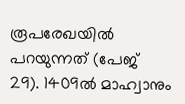രൂപരേഖയില്‍ പറയുന്നത് (പേജ് 29). 1409ല്‍ മാഹ്വാനും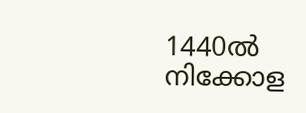1440ല്‍ നിക്കോള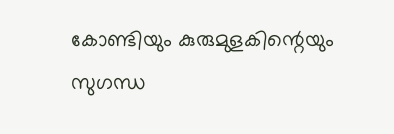കോണ്ടിയും കുരുമുളകിന്റെയും സുഗന്ധ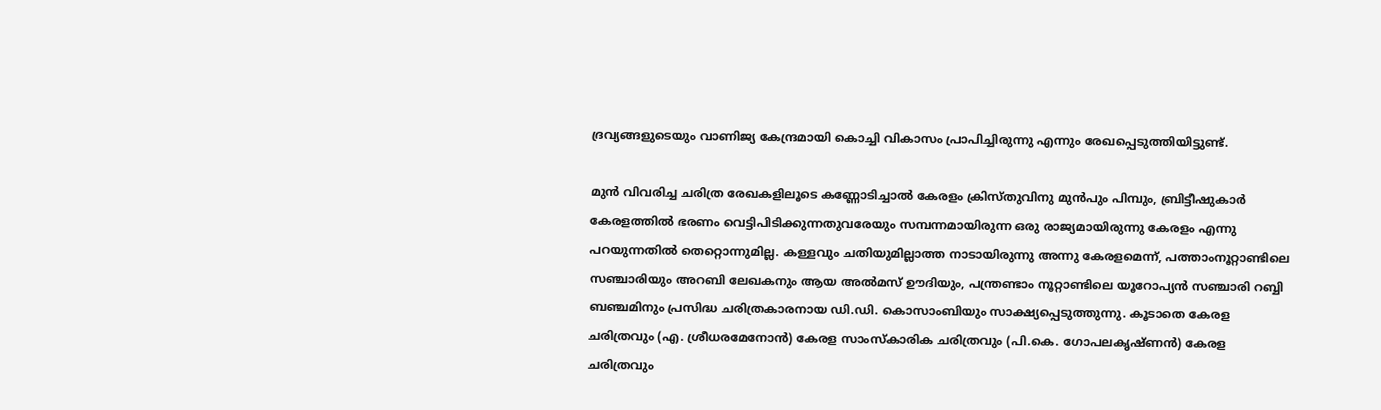ദ്രവ്യങ്ങളുടെയും വാണിജ്യ കേന്ദ്രമായി കൊച്ചി വികാസം പ്രാപിച്ചിരുന്നു എന്നും രേഖപ്പെടുത്തിയിട്ടുണ്ട്.

മുന്‍ വിവരിച്ച ചരിത്ര രേഖകളിലൂടെ കണ്ണോടിച്ചാല്‍ കേരളം ക്രിസ്തുവിനു മുന്‍പും പിമ്പും, ബ്രിട്ടീഷുകാര്‍ കേരളത്തില്‍ ഭരണം വെട്ടിപിടിക്കുന്നതുവരേയും സമ്പന്നമായിരുന്ന ഒരു രാജ്യമായിരുന്നു കേരളം എന്നു പറയുന്നതില്‍ തെറ്റൊന്നുമില്ല. കള്ളവും ചതിയുമില്ലാത്ത നാടായിരുന്നു അന്നു കേരളമെന്ന്, പത്താംനൂറ്റാണ്ടിലെ സഞ്ചാരിയും അറബി ലേഖകനും ആയ അല്‍മസ് ഊദിയും, പന്ത്രണ്ടാം നൂറ്റാണ്ടിലെ യൂറോപ്യന്‍ സഞ്ചാരി റബ്ബി ബഞ്ചമിനും പ്രസിദ്ധ ചരിത്രകാരനായ ഡി.ഡി. കൊസാംബിയും സാക്ഷ്യപ്പെടുത്തുന്നു. കൂടാതെ കേരള ചരിത്രവും (എ. ശ്രീധരമേനോന്‍) കേരള സാംസ്‌കാരിക ചരിത്രവും (പി.കെ. ഗോപലകൃഷ്ണന്‍) കേരള ചരിത്രവും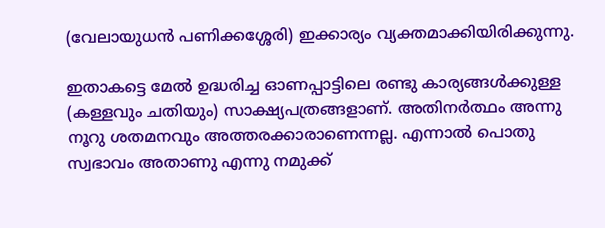(വേലായുധന്‍ പണിക്കശ്ശേരി) ഇക്കാര്യം വ്യക്തമാക്കിയിരിക്കുന്നു.

ഇതാകട്ടെ മേല്‍ ഉദ്ധരിച്ച ഓണപ്പാട്ടിലെ രണ്ടു കാര്യങ്ങള്‍ക്കുള്ള (കള്ളവും ചതിയും) സാക്ഷ്യപത്രങ്ങളാണ്. അതിനര്‍ത്ഥം അന്നു നൂറു ശതമനവും അത്തരക്കാരാണെന്നല്ല. എന്നാല്‍ പൊതു സ്വഭാവം അതാണു എന്നു നമുക്ക്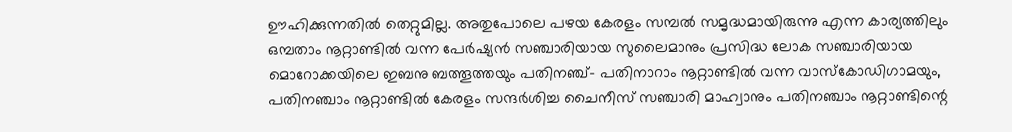ഊഹിക്കുന്നതില്‍ തെറ്റുമില്ല. അതുപോലെ പഴയ കേരളം സമ്പല്‍ സമൃദ്ധമായിരുന്നു എന്ന കാര്യത്തിലും ഒമ്പതാം നൂറ്റാണ്ടില്‍ വന്ന പേര്‍ഷ്യന്‍ സഞ്ചാരിയായ സുലൈമാനും പ്രസിദ്ധ ലോക സഞ്ചാരിയായ മൊറോക്കയിലെ ഇബനു ബത്തൂത്തയും പതിനഞ്ച്- പതിനാറാം നൂറ്റാണ്ടില്‍ വന്ന വാസ്‌കോഡിഗാമയും, പതിനഞ്ചാം നൂറ്റാണ്ടില്‍ കേരളം സന്ദര്‍ശിച്ച ചൈനീസ് സഞ്ചാരി മാഹ്വാനും പതിനഞ്ചാം നൂറ്റാണ്ടിന്റെ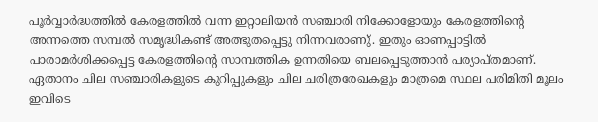പൂര്‍വ്വാര്‍ദ്ധത്തില്‍ കേരളത്തില്‍ വന്ന ഇറ്റാലിയന്‍ സഞ്ചാരി നിക്കോളോയും കേരളത്തിന്റെ അന്നത്തെ സമ്പല്‍ സമൃദ്ധികണ്ട് അത്ഭുതപ്പെട്ടു നിന്നവരാണു്. ഇതും ഓണപ്പാട്ടില്‍ പാരാമര്‍ശിക്കപ്പെട്ട കേരളത്തിന്റെ സാമ്പത്തിക ഉന്നതിയെ ബലപ്പെടുത്താന്‍ പര്യാപ്തമാണ്. ഏതാനം ചില സഞ്ചാരികളുടെ കുറിപ്പുകളും ചില ചരിത്രരേഖകളും മാത്രമെ സ്ഥല പരിമിതി മൂലം ഇവിടെ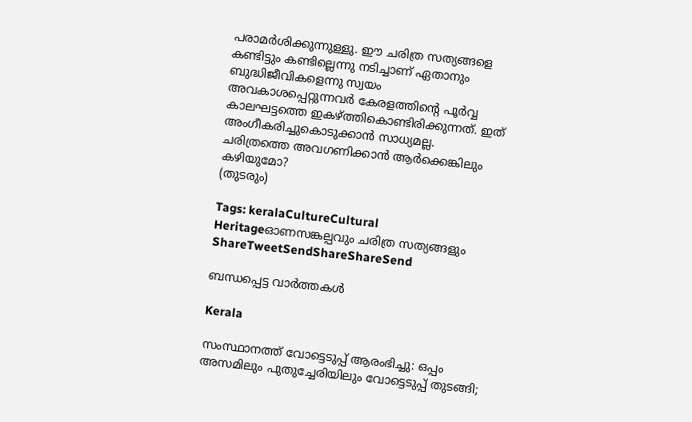പരാമര്‍ശിക്കുന്നുള്ളു. ഈ ചരിത്ര സത്യങ്ങളെ കണ്ടിട്ടും കണ്ടില്ലെന്നു നടിച്ചാണ് ഏതാനും ബുദ്ധിജീവികളെന്നു സ്വയം അവകാശപ്പെറ്റുന്നവര്‍ കേരളത്തിന്റെ പൂര്‍വ്വ കാലഘട്ടത്തെ ഇകഴ്‌ത്തികൊണ്ടിരിക്കുന്നത്. ഇത് അംഗീകരിച്ചുകൊടുക്കാന്‍ സാധ്യമല്ല. ചരിത്രത്തെ അവഗണിക്കാന്‍ ആര്‍ക്കെങ്കിലും കഴിയുമോ?
(തുടരും)

Tags: keralaCultureCultural Heritageഓണസങ്കല്പവും ചരിത്ര സത്യങ്ങളും
ShareTweetSendShareShareSend

ബന്ധപ്പെട്ട വാര്‍ത്തകള്‍

Kerala

സംസ്ഥാനത്ത് വോട്ടെടുപ്പ് ആരംഭിച്ചു: ഒപ്പം അസമിലും പുതുച്ചേരിയിലും വോട്ടെടുപ്പ് തുടങ്ങി;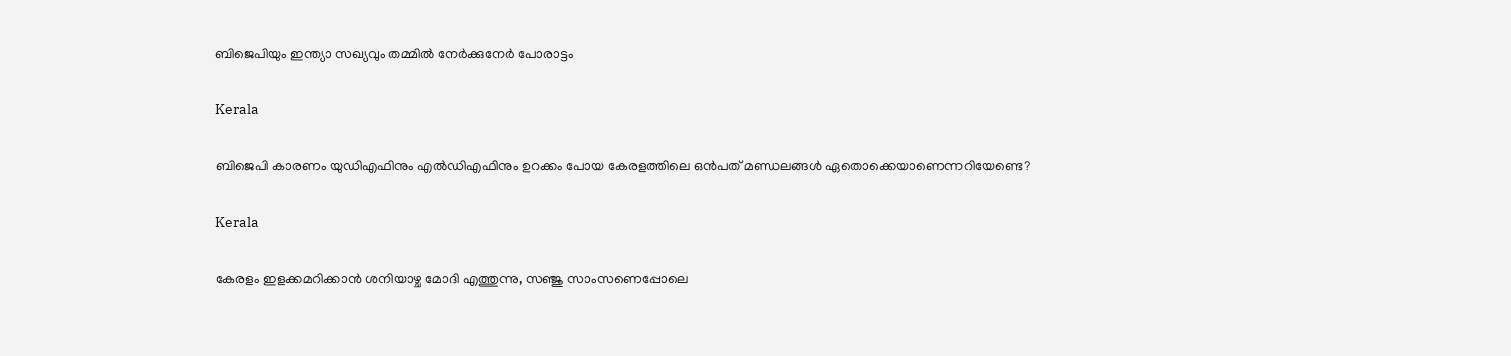ബിജെപിയും ഇന്ത്യാ സഖ്യവും തമ്മിൽ നേർക്കുനേർ പോരാട്ടം

Kerala

ബിജെപി കാരണം യുഡിഎഫിനും എല്‍ഡിഎഫിനും ഉറക്കം പോയ കേരളത്തിലെ ഒന്‍പത് മണ്ഡലങ്ങള്‍ ഏതൊക്കെയാണെന്നറിയേണ്ടെ?

Kerala

കേരളം ഇളക്കമറിക്കാന്‍ ശനിയാഴ്ച മോദി എത്തുന്നു, സഞ്ജു സാംസണെപ്പോലെ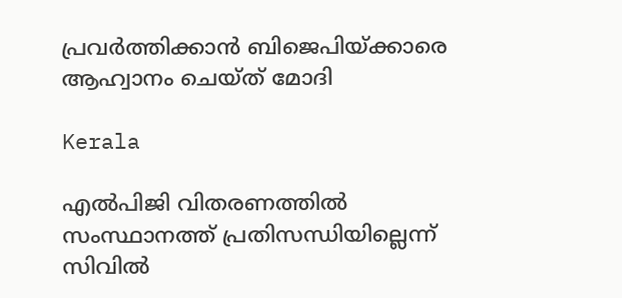പ്രവര്‍ത്തിക്കാന്‍ ബിജെപിയ്‌ക്കാരെ ആഹ്വാനം ചെയ്ത് മോദി

Kerala

എല്‍പിജി വിതരണത്തില്‍ സംസ്ഥാനത്ത് പ്രതിസന്ധിയില്ലെന്ന് സിവില്‍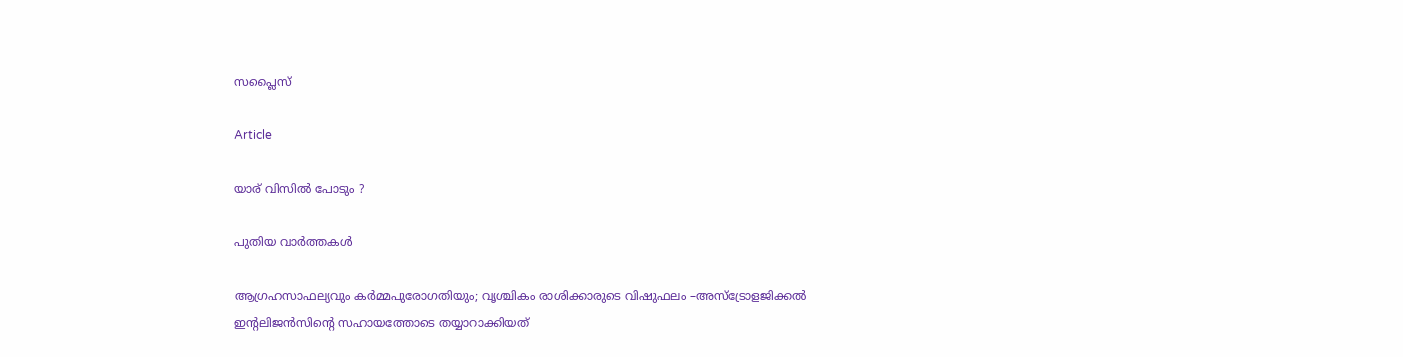സപ്ലൈസ്

Article

യാര് വിസില്‍ പോടും ?

പുതിയ വാര്‍ത്തകള്‍

ആഗ്രഹസാഫല്യവും കർമ്മപുരോഗതിയും; വൃശ്ചികം രാശിക്കാരുടെ വിഷുഫലം –അസ്ട്രോളജിക്കൽ ഇന്റലിജൻസിന്റെ സഹായത്തോടെ തയ്യാറാക്കിയത്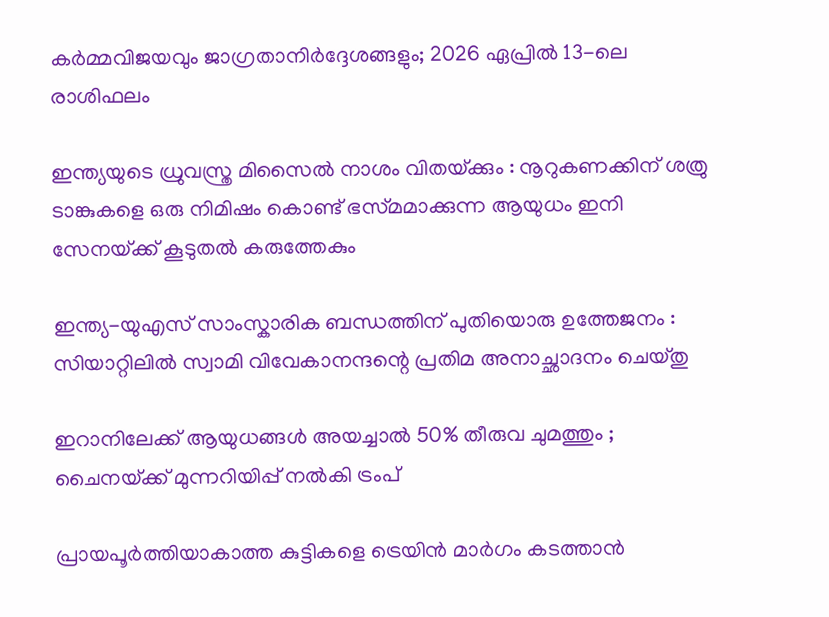കർമ്മവിജയവും ജാഗ്രതാനിർദ്ദേശങ്ങളും; 2026 ഏപ്രിൽ 13-ലെ രാശിഫലം

ഇന്ത്യയുടെ ധ്രുവസ്ത്ര മിസൈൽ നാശം വിതയ്‌ക്കും : നൂറുകണക്കിന് ശത്രു ടാങ്കുകളെ ഒരു നിമിഷം കൊണ്ട് ഭസ്‌മമാക്കുന്ന ആയുധം ഇനി സേനയ്‌ക്ക് കൂടുതൽ കരുത്തേകും

ഇന്ത്യ-യുഎസ് സാംസ്കാരിക ബന്ധത്തിന് പുതിയൊരു ഉത്തേജനം : സിയാറ്റിലിൽ സ്വാമി വിവേകാനന്ദന്റെ പ്രതിമ അനാച്ഛാദനം ചെയ്തു

ഇറാനിലേക്ക് ആയുധങ്ങൾ അയച്ചാൽ 50% തീരുവ ചുമത്തും ; ചൈനയ്‌ക്ക് മുന്നറിയിപ്പ് നൽകി ട്രംപ്

പ്രായപൂർത്തിയാകാത്ത കുട്ടികളെ ട്രെയിൻ മാർഗം കടത്താൻ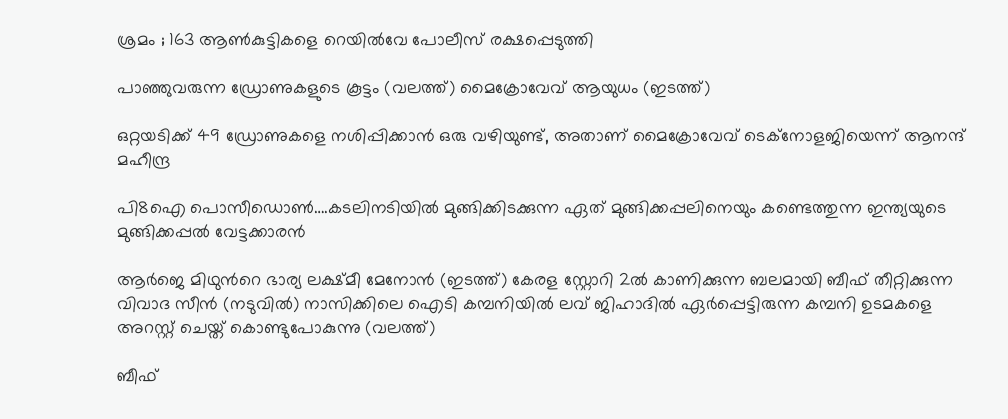ശ്രമം ; 163 ആൺകുട്ടികളെ റെയിൽവേ പോലീസ് രക്ഷപ്പെടുത്തി

പാഞ്ഞുവരുന്ന ഡ്രോണുകളുടെ കൂട്ടം (വലത്ത്) മൈക്രോവേവ് ആയുധം (ഇടത്ത്)

ഒറ്റയടിക്ക് 49 ഡ്രോണുകളെ നശിപ്പിക്കാന്‍ ഒരു വഴിയുണ്ട്, അതാണ് മൈക്രോവേവ് ടെക്നോളജിയെന്ന് ആനന്ദ് മഹീന്ദ്ര

പി8ഐ പൊസീഡൊണ്‍….കടലിനടിയില്‍ മുങ്ങിക്കിടക്കുന്ന ഏത് മുങ്ങിക്കപ്പലിനെയും കണ്ടെത്തുന്ന ഇന്ത്യയുടെ മുങ്ങിക്കപ്പല്‍ വേട്ടക്കാരന്‍

ആര്‍ജെ മിഥുന്‍റെ ഭാര്യ ലക്ഷ്മീ മേനോന്‍ (ഇടത്ത്) കേരള സ്റ്റോറി 2ല്‍ കാണിക്കുന്ന ബലമായി ബീഫ് തീറ്റിക്കുന്ന വിവാദ സീന്‍ (നടുവില്‍) നാസിക്കിലെ ഐടി കമ്പനിയില്‍ ലവ് ജിഹാദില്‍ ഏര്‍പ്പെട്ടിരുന്ന കമ്പനി ഉടമകളെ അറസ്റ്റ് ചെയ്ത് കൊണ്ടുപോകുന്നു (വലത്ത്)

ബീഫ്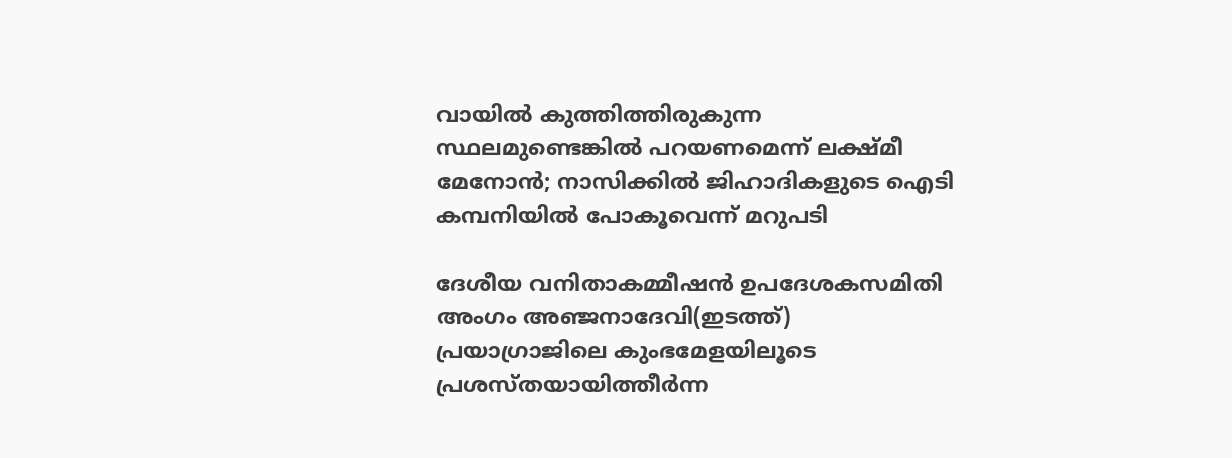വായില്‍ കുത്തിത്തിരുകുന്ന സ്ഥലമുണ്ടെങ്കില്‍ പറയണമെന്ന് ലക്ഷ്മീ മേനോന്‍; നാസിക്കില്‍ ജിഹാദികളുടെ ഐടി കമ്പനിയില്‍ പോകൂവെന്ന് മറുപടി

ദേശീയ വനിതാകമ്മീഷന്‍ ഉപദേശകസമിതി അംഗം അഞ്ജനാദേവി(ഇടത്ത്) പ്രയാഗ്രാജിലെ കുംഭമേളയിലൂടെ പ്രശസ്തയായിത്തീര്‍ന്ന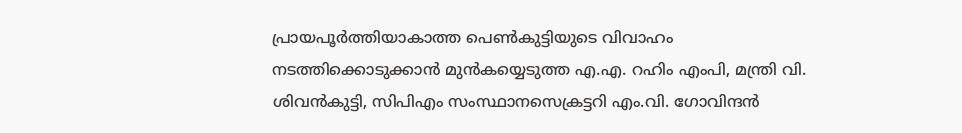പ്രായപൂര്‍ത്തിയാകാത്ത പെണ്‍കുട്ടിയുടെ വിവാഹം നടത്തിക്കൊടുക്കാന്‍ മുന്‍കയ്യെടുത്ത എ.എ. റഹിം എംപി, മന്ത്രി വി. ശിവന്‍കുട്ടി, സിപിഎം സംസ്ഥാനസെക്രട്ടറി എം.വി. ഗോവിന്ദന്‍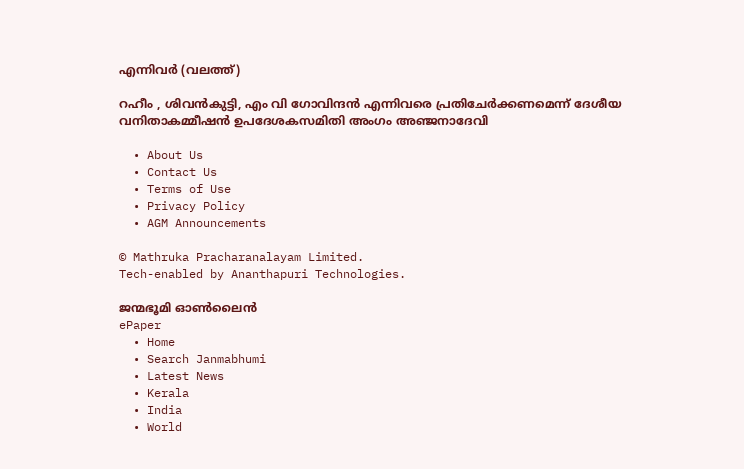എന്നിവര്‍ (വലത്ത്)

റഹീം , ശിവൻകുട്ടി, എം വി ഗോവിന്ദൻ എന്നിവരെ പ്രതിചേര്‍ക്കണമെന്ന് ദേശീയ വനിതാകമ്മീഷന്‍ ഉപദേശകസമിതി അംഗം അഞ്ജനാദേവി

  • About Us
  • Contact Us
  • Terms of Use
  • Privacy Policy
  • AGM Announcements

© Mathruka Pracharanalayam Limited.
Tech-enabled by Ananthapuri Technologies.

ജന്മഭൂമി ഓണ്‍ലൈന്‍
ePaper
  • Home
  • Search Janmabhumi
  • Latest News
  • Kerala
  • India
  • World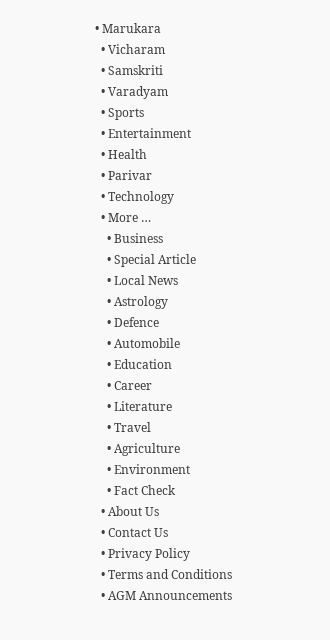• Marukara
  • Vicharam
  • Samskriti
  • Varadyam
  • Sports
  • Entertainment
  • Health
  • Parivar
  • Technology
  • More …
    • Business
    • Special Article
    • Local News
    • Astrology
    • Defence
    • Automobile
    • Education
    • Career
    • Literature
    • Travel
    • Agriculture
    • Environment
    • Fact Check
  • About Us
  • Contact Us
  • Privacy Policy
  • Terms and Conditions
  • AGM Announcements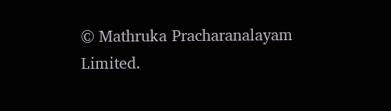© Mathruka Pracharanalayam Limited.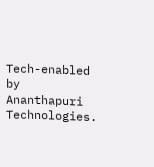Tech-enabled by Ananthapuri Technologies.